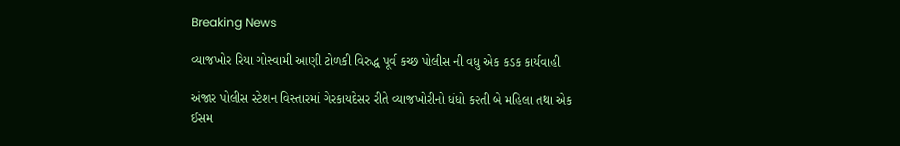Breaking News

વ્યાજખોર રિયા ગોસ્વામી આણી ટોળકી વિરુદ્ધ પૂર્વ કચ્છ પોલીસ ની વધુ એક કડક કાર્યવાહી

અંજાર પોલીસ સ્ટેશન વિસ્તારમાં ગેરકાયદેસર રીતે વ્યાજખોરીનો ધંધો ક૨તી બે મહિલા તથા એક ઈસમ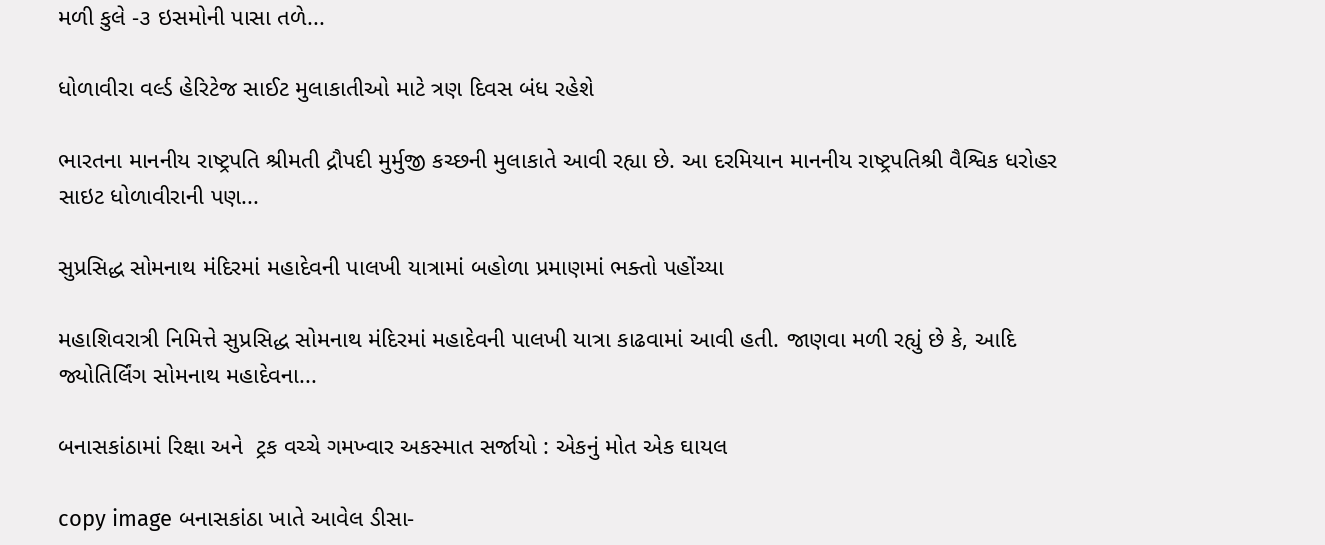મળી કુલે -૩ ઇસમોની પાસા તળે...

ધોળાવીરા વર્લ્ડ હેરિટેજ સાઈટ મુલાકાતીઓ માટે ત્રણ દિવસ બંધ રહેશે

ભારતના માનનીય રાષ્ટ્રપતિ શ્રીમતી દ્રૌપદી મુર્મુજી કચ્છની મુલાકાતે આવી રહ્યા છે. આ દરમિયાન માનનીય રાષ્ટ્રપતિશ્રી વૈશ્વિક ધરોહર સાઇટ ધોળાવીરાની પણ...

સુપ્રસિદ્ધ સોમનાથ મંદિરમાં મહાદેવની પાલખી યાત્રામાં બહોળા પ્રમાણમાં ભક્તો પહોંચ્યા

મહાશિવરાત્રી નિમિત્તે સુપ્રસિદ્ધ સોમનાથ મંદિરમાં મહાદેવની પાલખી યાત્રા કાઢવામાં આવી હતી. જાણવા મળી રહ્યું છે કે, આદિ જ્યોતિર્લિંગ સોમનાથ મહાદેવના...

બનાસકાંઠામાં રિક્ષા અને  ટ્રક વચ્ચે ગમખ્વાર અકસ્માત સર્જાયો : એકનું મોત એક ઘાયલ

copy image બનાસકાંઠા ખાતે આવેલ ડીસા-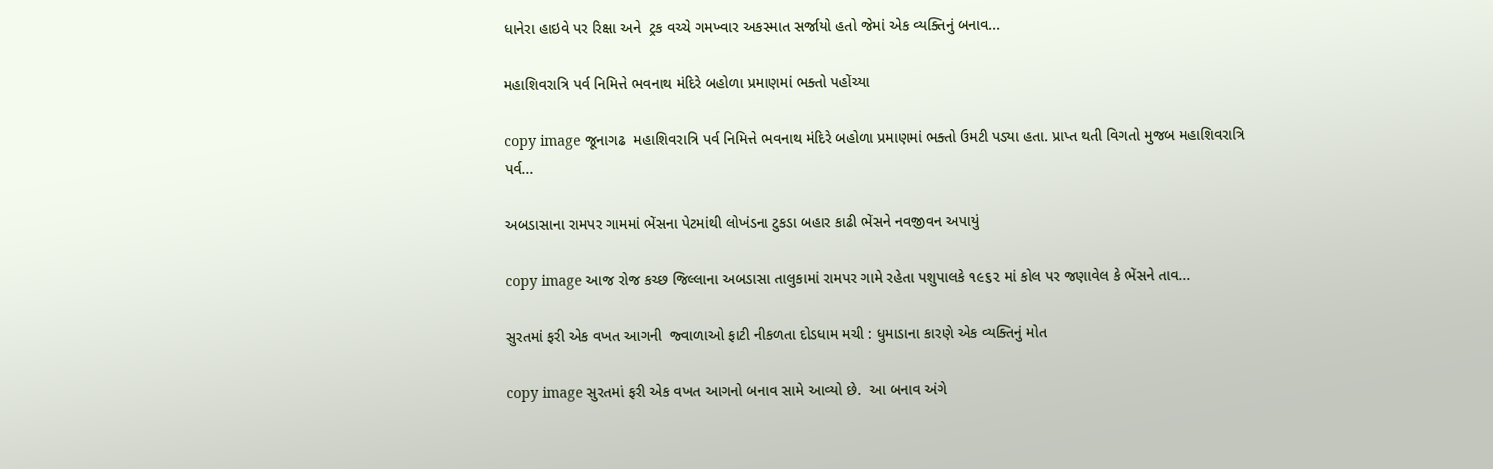ધાનેરા હાઇવે પર રિક્ષા અને  ટ્રક વચ્ચે ગમખ્વાર અકસ્માત સર્જાયો હતો જેમાં એક વ્યક્તિનું બનાવ...

મહાશિવરાત્રિ પર્વ નિમિત્તે ભવનાથ મંદિરે બહોળા પ્રમાણમાં ભક્તો પહોંચ્યા

copy image જૂનાગઢ  મહાશિવરાત્રિ પર્વ નિમિત્તે ભવનાથ મંદિરે બહોળા પ્રમાણમાં ભક્તો ઉમટી પડ્યા હતા. પ્રાપ્ત થતી વિગતો મુજબ મહાશિવરાત્રિ પર્વ...

અબડાસાના રામપર ગામમાં ભેંસના પેટમાંથી લોખંડના ટુકડા બહાર કાઢી ભેંસને નવજીવન અપાયું

copy image આજ રોજ કચ્છ જિલ્લાના અબડાસા તાલુકામાં રામપર ગામે રહેતા પશુપાલકે ૧૯૬૨ માં કોલ પર જણાવેલ કે ભેંસને તાવ...

સુરતમાં ફરી એક વખત આગની  જ્વાળાઓ ફાટી નીકળતા દોડધામ મચી : ધુમાડાના કારણે એક વ્યક્તિનું મોત

copy image સુરતમાં ફરી એક વખત આગનો બનાવ સામે આવ્યો છે.  આ બનાવ અંગે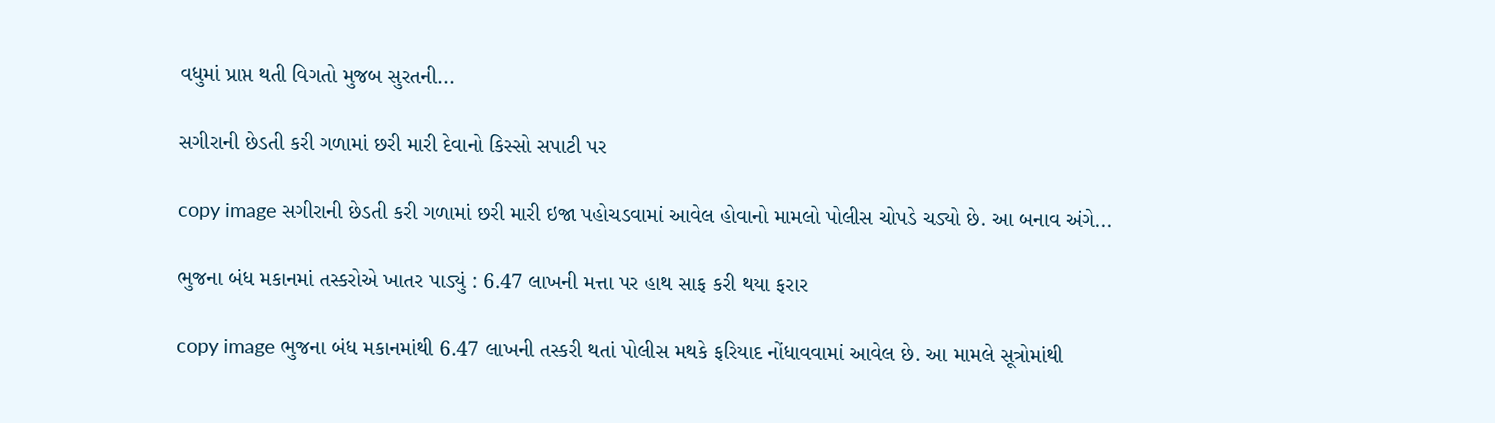વધુમાં પ્રાપ્ત થતી વિગતો મુજબ સુરતની...

સગીરાની છેડતી કરી ગળામાં છરી મારી દેવાનો કિસ્સો સપાટી પર

copy image સગીરાની છેડતી કરી ગળામાં છરી મારી ઇજા પહોચડવામાં આવેલ હોવાનો મામલો પોલીસ ચોપડે ચડ્યો છે. આ બનાવ અંગે...

ભુજના બંધ મકાનમાં તસ્કરોએ ખાતર પાડ્યું : 6.47 લાખની મત્તા પર હાથ સાફ કરી થયા ફરાર

copy image ભુજના બંધ મકાનમાંથી 6.47 લાખની તસ્કરી થતાં પોલીસ મથકે ફરિયાદ નોંધાવવામાં આવેલ છે. આ મામલે સૂત્રોમાંથી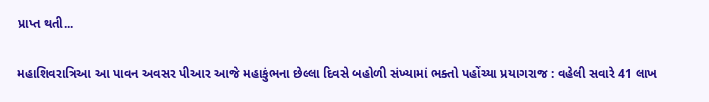પ્રાપ્ત થતી...

મહાશિવરાત્રિઆ આ પાવન અવસર પીઆર આજે મહાકુંભના છેલ્લા દિવસે બહોળી સંખ્યામાં ભક્તો પહોંચ્યા પ્રયાગરાજ : વહેલી સવારે 41 લાખ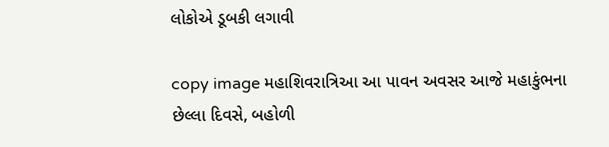લોકોએ ડૂબકી લગાવી

copy image મહાશિવરાત્રિઆ આ પાવન અવસર આજે મહાકુંભના છેલ્લા દિવસે, બહોળી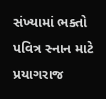સંખ્યામાં ભક્તો પવિત્ર સ્નાન માટે પ્રયાગરાજ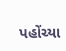પહોંચ્યા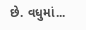છે. વધુમાં...